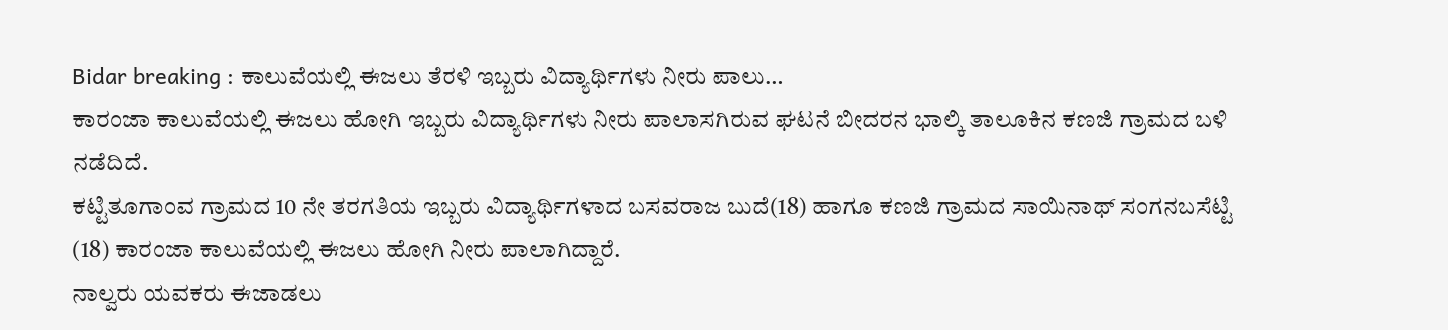Bidar breaking : ಕಾಲುವೆಯಲ್ಲಿ ಈಜಲು ತೆರಳಿ ಇಬ್ಬರು ವಿದ್ಯಾರ್ಥಿಗಳು ನೀರು ಪಾಲು…
ಕಾರಂಜಾ ಕಾಲುವೆಯಲ್ಲಿ ಈಜಲು ಹೋಗಿ ಇಬ್ಬರು ವಿದ್ಯಾರ್ಥಿಗಳು ನೀರು ಪಾಲಾಸಗಿರುವ ಘಟನೆ ಬೀದರನ ಭಾಲ್ಕಿ ತಾಲೂಕಿನ ಕಣಜಿ ಗ್ರಾಮದ ಬಳಿ ನಡೆದಿದೆ.
ಕಟ್ಟಿತೂಗಾಂವ ಗ್ರಾಮದ 10 ನೇ ತರಗತಿಯ ಇಬ್ಬರು ವಿದ್ಯಾರ್ಥಿಗಳಾದ ಬಸವರಾಜ ಬುದೆ(18) ಹಾಗೂ ಕಣಜಿ ಗ್ರಾಮದ ಸಾಯಿನಾಥ್ ಸಂಗನಬಸೆಟ್ಟಿ (18) ಕಾರಂಜಾ ಕಾಲುವೆಯಲ್ಲಿ ಈಜಲು ಹೋಗಿ ನೀರು ಪಾಲಾಗಿದ್ದಾರೆ.
ನಾಲ್ವರು ಯವಕರು ಈಜಾಡಲು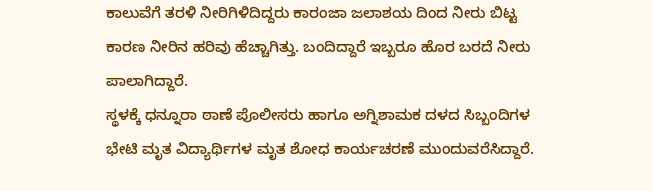ಕಾಲುವೆಗೆ ತರಳಿ ನೀರಿಗಿಳಿದಿದ್ದರು ಕಾರಂಜಾ ಜಲಾಶಯ ದಿಂದ ನೀರು ಬಿಟ್ಟ ಕಾರಣ ನೀರಿನ ಹರಿವು ಹೆಚ್ಚಾಗಿತ್ತು. ಬಂದಿದ್ದಾರೆ ಇಬ್ಬರೂ ಹೊರ ಬರದೆ ನೀರು ಪಾಲಾಗಿದ್ದಾರೆ.
ಸ್ಥಳಕ್ಕೆ ಧನ್ನೂರಾ ಠಾಣೆ ಪೊಲೀಸರು ಹಾಗೂ ಅಗ್ನಿಶಾಮಕ ದಳದ ಸಿಬ್ಬಂದಿಗಳ ಭೇಟಿ ಮೃತ ವಿದ್ಯಾರ್ಥಿಗಳ ಮೃತ ಶೋಧ ಕಾರ್ಯಚರಣೆ ಮುಂದುವರೆಸಿದ್ದಾರೆ.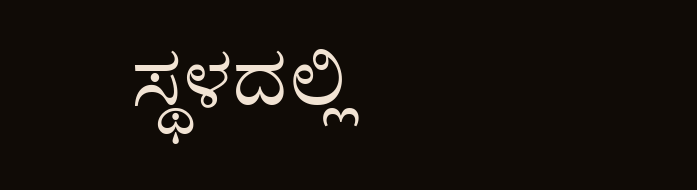ಸ್ಥಳದಲ್ಲಿ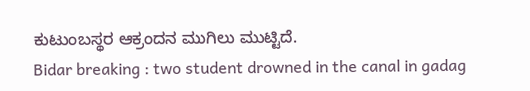ಕುಟುಂಬಸ್ಥರ ಆಕ್ರಂದನ ಮುಗಿಲು ಮುಟ್ಟಿದೆ.
Bidar breaking : two student drowned in the canal in gadag